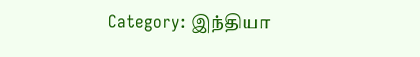Category: இந்தியா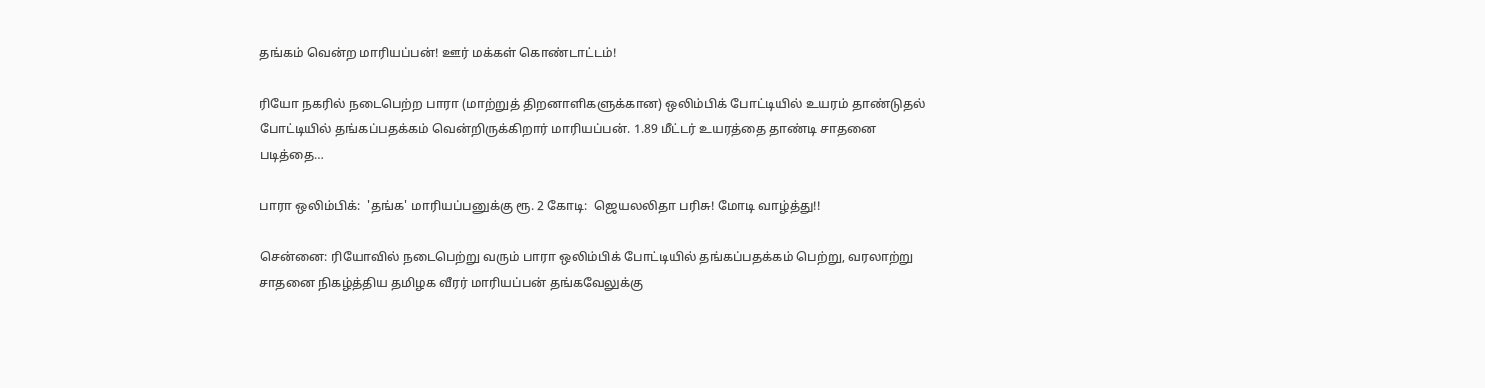தங்கம் வென்ற மாரியப்பன்! ஊர் மக்கள் கொண்டாட்டம்!

ரியோ நகரில் நடைபெற்ற பாரா (மாற்றுத் திறனாளிகளுக்கான) ஒலிம்பிக் போட்டியில் உயரம் தாண்டுதல் போட்டியில் தங்கப்பதக்கம் வென்றிருக்கிறார் மாரியப்பன். 1.89 மீட்டர் உயரத்தை தாண்டி சாதனை படித்தை…

பாரா ஒலிம்பிக்:  'தங்க' மாரியப்பனுக்கு ரூ. 2 கோடி:  ஜெயலலிதா பரிசு! மோடி வாழ்த்து!!

சென்னை: ரியோவில் நடைபெற்று வரும் பாரா ஒலிம்பிக் போட்டியில் தங்கப்பதக்கம் பெற்று, வரலாற்று சாதனை நிகழ்த்திய தமிழக வீரர் மாரியப்பன் தங்கவேலுக்கு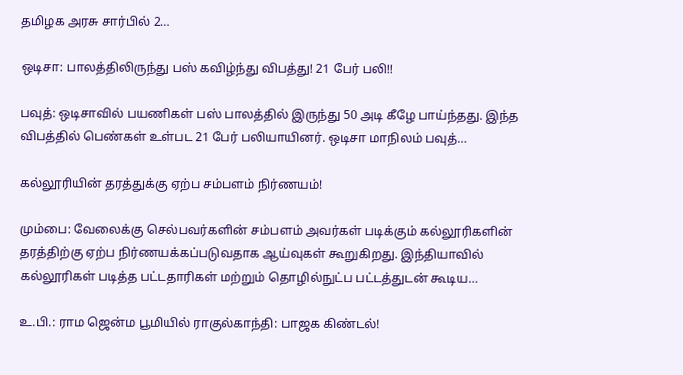தமிழக அரசு சார்பில் 2…

ஒடிசா: பாலத்திலிருந்து பஸ் கவிழ்ந்து விபத்து! 21 பேர் பலி!!

பவுத்: ஒடிசாவில் பயணிகள் பஸ் பாலத்தில் இருந்து 50 அடி கீழே பாய்ந்தது. இந்த விபத்தில் பெண்கள் உள்பட 21 பேர் பலியாயினர். ஒடிசா மாநிலம் பவுத்…

கல்லூரியின் தரத்துக்கு ஏற்ப சம்பளம் நிர்ணயம்!

மும்பை: வேலைக்கு செல்பவர்களின் சம்பளம் அவர்கள் படிக்கும் கல்லூரிகளின் தரத்திற்கு ஏற்ப நிர்ணயக்கப்படுவதாக ஆய்வுகள் கூறுகிறது. இந்தியாவில் கல்லூரிகள் படித்த பட்டதாரிகள் மற்றும் தொழில்நுட்ப பட்டத்துடன் கூடிய…

உ.பி.: ராம ஜென்ம பூமியில் ராகுல்காந்தி: பாஜக கிண்டல்!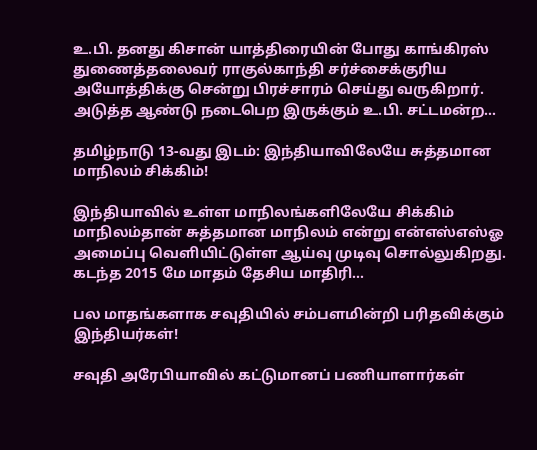உ.பி. தனது கிசான் யாத்திரையின் போது காங்கிரஸ் துணைத்தலைவர் ராகுல்காந்தி சர்ச்சைக்குரிய அயோத்திக்கு சென்று பிரச்சாரம் செய்து வருகிறார். அடுத்த ஆண்டு நடைபெற இருக்கும் உ.பி. சட்டமன்ற…

தமிழ்நாடு 13-வது இடம்: இந்தியாவிலேயே சுத்தமான மாநிலம் சிக்கிம்!

இந்தியாவில் உள்ள மாநிலங்களிலேயே சிக்கிம் மாநிலம்தான் சுத்தமான மாநிலம் என்று என்எஸ்எஸ்ஓ அமைப்பு வெளியிட்டுள்ள ஆய்வு முடிவு சொல்லுகிறது. கடந்த 2015 மே மாதம் தேசிய மாதிரி…

பல மாதங்களாக சவுதியில் சம்பளமின்றி பரிதவிக்கும் இந்தியர்கள்!

சவுதி அரேபியாவில் கட்டுமானப் பணியாளார்கள்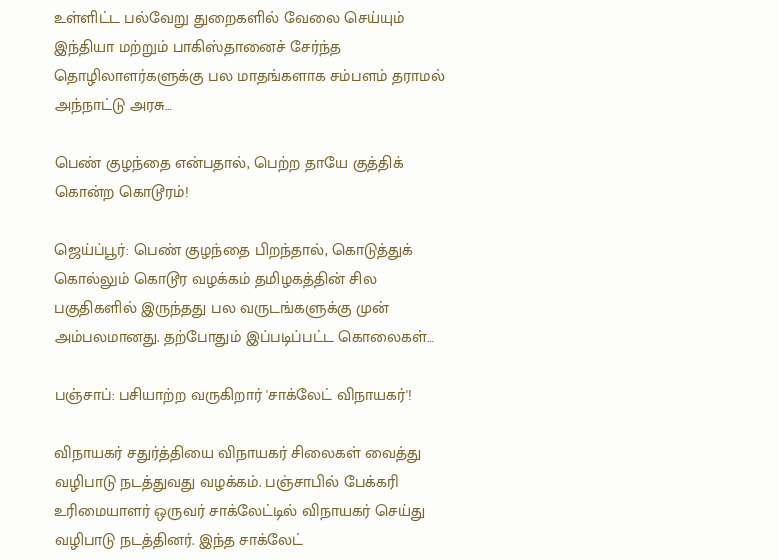உள்ளிட்ட பல்வேறு துறைகளில் வேலை செய்யும் இந்தியா மற்றும் பாகிஸ்தானைச் சேர்ந்த தொழிலாளர்களுக்கு பல மாதங்களாக சம்பளம் தராமல் அந்நாட்டு அரசு…

பெண் குழந்தை என்பதால், பெற்ற தாயே குத்திக் கொன்ற கொடூரம்!

ஜெய்ப்பூர்: பெண் குழந்தை பிறந்தால், கொடுத்துக் கொல்லும் கொடூர வழக்கம் தமிழகத்தின் சில பகுதிகளில் இருந்தது பல வருடங்களுக்கு முன் அம்பலமானது. தற்போதும் இப்படிப்பட்ட கொலைகள்…

பஞ்சாப்: பசியாற்ற வருகிறார் 'சாக்லேட் விநாயகர்'!

விநாயகர் சதுர்த்தியை விநாயகர் சிலைகள் வைத்து வழிபாடு நடத்துவது வழக்கம். பஞ்சாபில் பேக்கரி உரிமையாளர் ஒருவர் சாக்லேட்டில் விநாயகர் செய்து வழிபாடு நடத்தினர். இந்த சாக்லேட்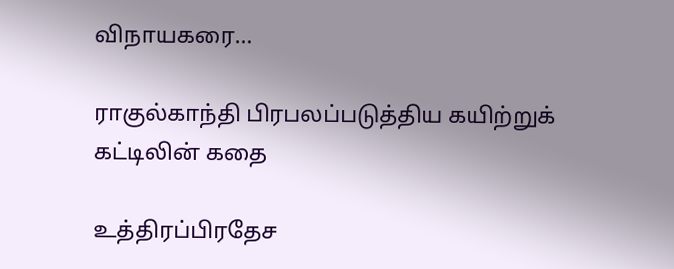விநாயகரை…

ராகுல்காந்தி பிரபலப்படுத்திய கயிற்றுக் கட்டிலின் கதை

உத்திரப்பிரதேச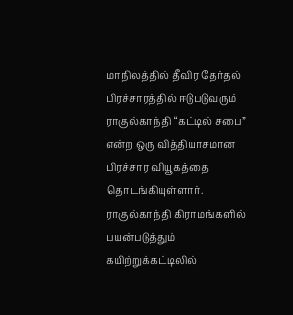மாநிலத்தில் தீவிர தேர்தல் பிரச்சாரத்தில் ஈடுபடுவரும் ராகுல்காந்தி “கட்டில் சபை” என்ற ஒரு வித்தியாசமான பிரச்சார வியூகத்தை தொடங்கியுள்ளார். ராகுல்காந்தி கிராமங்களில் பயன்படுத்தும் கயிற்றுக்கட்டிலில்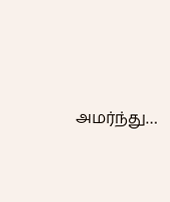அமர்ந்து…